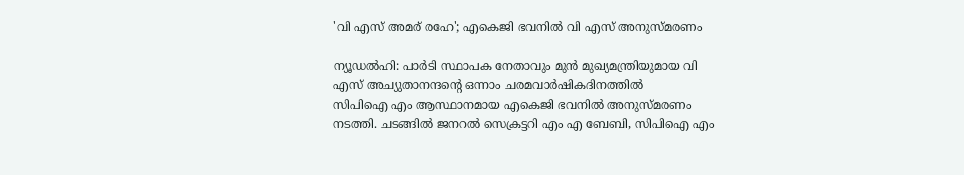'വി എസ് അമര് രഹേ'; എകെജി ഭവനിൽ വി എസ് അനുസ്മരണം

ന്യൂഡൽഹി: പാർടി സ്ഥാപക നേതാവും മുൻ മുഖ്യമന്ത്രിയുമായ വി എസ് അച്യുതാനന്ദന്റെ ഒന്നാം ചരമവാർഷികദിനത്തിൽ
സിപിഐ എം ആസ്ഥാനമായ എകെജി ഭവനിൽ അനുസ്മരണം നടത്തി. ചടങ്ങിൽ ജനറൽ സെക്രട്ടറി എം എ ബേബി, സിപിഐ എം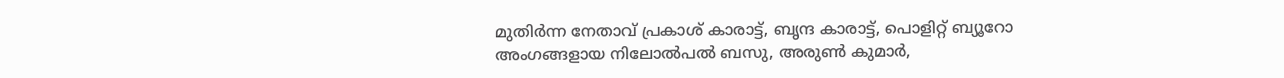മുതിർന്ന നേതാവ് പ്രകാശ് കാരാട്ട്, ബൃന്ദ കാരാട്ട്, പൊളിറ്റ് ബ്യൂറോ അംഗങ്ങളായ നിലോൽപൽ ബസു, അരുൺ കുമാർ,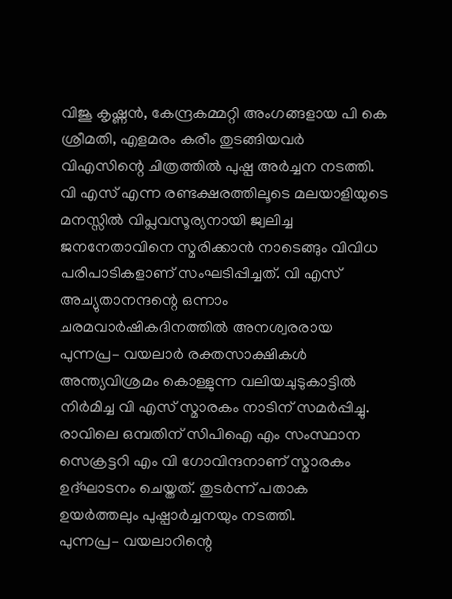വിജൂ കൃഷ്ണൻ, കേന്ദ്രകമ്മറ്റി അംഗങ്ങളായ പി കെ ശ്രീമതി, എളമരം കരീം തുടങ്ങിയവർ വിഎസിന്റെ ചിത്രത്തിൽ പുഷ്പ അർച്ചന നടത്തി.
വി എസ് എന്ന രണ്ടക്ഷരത്തിലൂടെ മലയാളിയുടെ മനസ്സിൽ വിപ്ലവസൂര്യനായി ജ്വലിച്ച ജനനേതാവിനെ സ്മരിക്കാൻ നാടെങ്ങും വിവിധ പരിപാടികളാണ് സംഘടിപ്പിച്ചത്. വി എസ് അച്യുതാനന്ദന്റെ ഒന്നാം ചരമവാർഷികദിനത്തിൽ അനശ്വരരായ പുന്നപ്ര– വയലാർ രക്തസാക്ഷികൾ അന്ത്യവിശ്രമം കൊള്ളുന്ന വലിയചുടുകാട്ടിൽ നിർമിച്ച വി എസ് സ്മാരകം നാടിന് സമർപ്പിച്ചു. രാവിലെ ഒമ്പതിന് സിപിഐ എം സംസ്ഥാന സെക്രട്ടറി എം വി ഗോവിന്ദനാണ് സ്മാരകം ഉദ്ഘാടനം ചെയ്തത്. തുടർന്ന് പതാക ഉയർത്തലും പുഷ്പാർച്ചനയും നടത്തി.
പുന്നപ്ര– വയലാറിന്റെ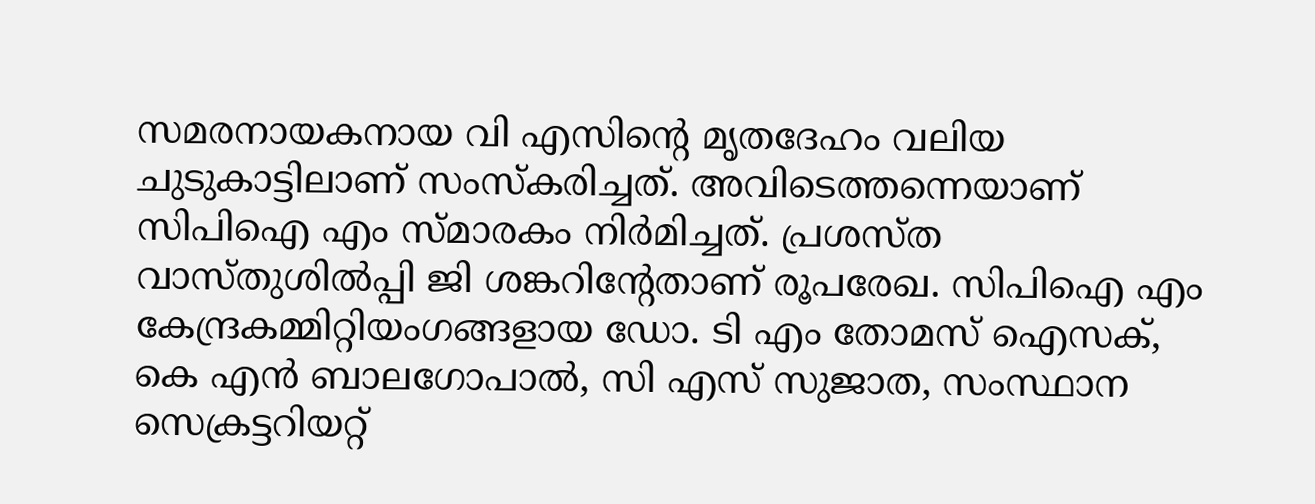സമരനായകനായ വി എസിന്റെ മൃതദേഹം വലിയ ചുടുകാട്ടിലാണ് സംസ്കരിച്ചത്. അവിടെത്തന്നെയാണ് സിപിഐ എം സ്മാരകം നിർമിച്ചത്. പ്രശസ്ത വാസ്തുശിൽപ്പി ജി ശങ്കറിന്റേതാണ് രൂപരേഖ. സിപിഐ എം കേന്ദ്രകമ്മിറ്റിയംഗങ്ങളായ ഡോ. ടി എം തോമസ് ഐസക്, കെ എൻ ബാലഗോപാൽ, സി എസ് സുജാത, സംസ്ഥാന സെക്രട്ടറിയറ്റ്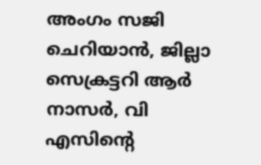അംഗം സജി ചെറിയാൻ, ജില്ലാ സെക്രട്ടറി ആർ നാസർ, വി എസിന്റെ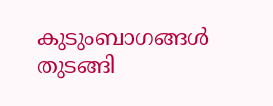കുടുംബാഗങ്ങൾ തുടങ്ങി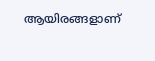ആയിരങ്ങളാണ്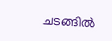ചടങ്ങിൽ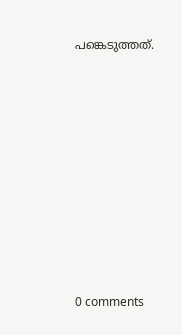പങ്കെടുത്തത്.










0 comments